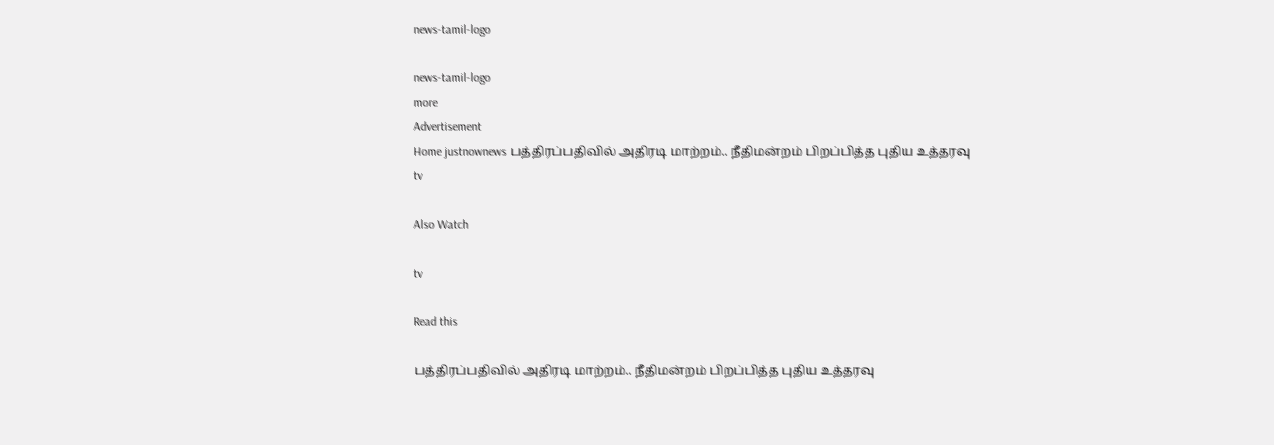news-tamil-logo

news-tamil-logo
more
Advertisement
Home justnownews பத்திரப்பதிவில் அதிரடி மாற்றம்.. நீதிமன்றம் பிறப்பித்த புதிய உத்தரவு
tv

Also Watch

tv

Read this

பத்திரப்பதிவில் அதிரடி மாற்றம்.. நீதிமன்றம் பிறப்பித்த புதிய உத்தரவு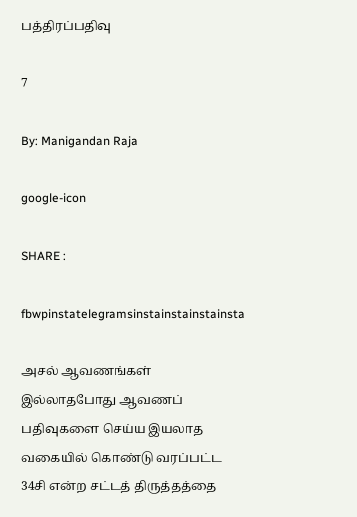பத்திரப்பதிவு

7

By: Manigandan Raja

google-icon

SHARE :

fbwpinstatelegramsinstainstainstainsta

அசல் ஆவணங்கள் இல்லாதபோது ஆவணப் பதிவுகளை செய்ய இயலாத வகையில் கொண்டு வரப்பட்ட 34சி என்ற சட்டத் திருத்தத்தை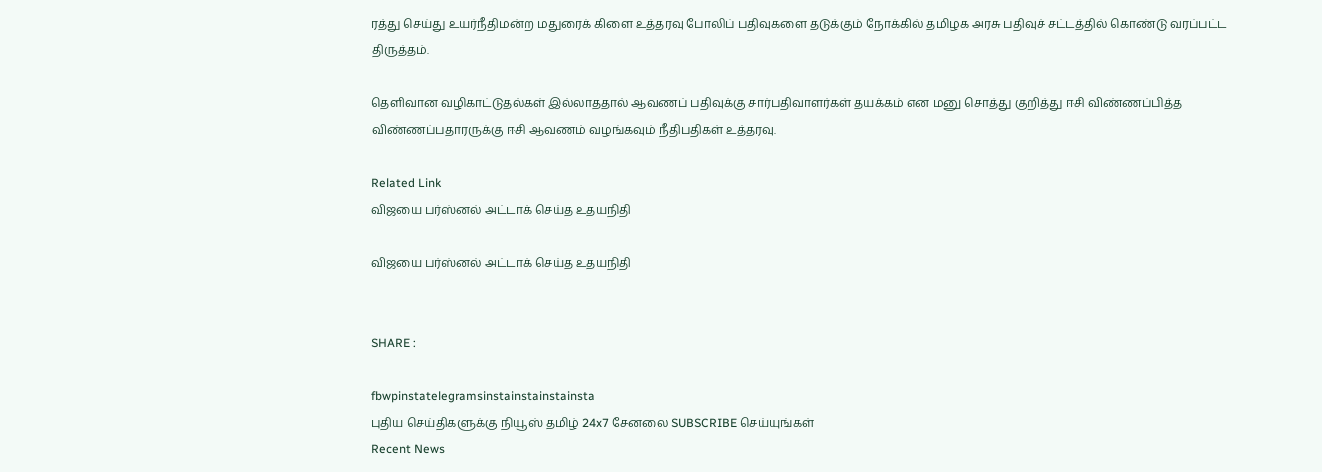ரத்து செய்து உயர்நீதிமன்ற மதுரைக் கிளை உத்தரவு போலிப் பதிவுகளை தடுக்கும் நோக்கில் தமிழக அரசு பதிவுச் சட்டத்தில் கொண்டு வரப்பட்ட திருத்தம்.

தெளிவான வழிகாட்டுதல்கள் இல்லாததால் ஆவணப் பதிவுக்கு சார்பதிவாளர்கள் தயக்கம் என மனு சொத்து குறித்து ஈசி விண்ணப்பித்த விண்ணப்பதாரருக்கு ஈசி ஆவணம் வழங்கவும் நீதிபதிகள் உத்தரவு.

Related Link
விஜயை பர்ஸ்னல் அட்டாக் செய்த உதயநிதி

விஜயை பர்ஸ்னல் அட்டாக் செய்த உதயநிதி


SHARE :

fbwpinstatelegramsinstainstainstainsta
புதிய செய்திகளுக்கு நியூஸ் தமிழ் 24x7 சேனலை SUBSCRIBE செய்யுங்கள்
Recent News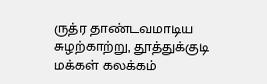ருத்ர தாண்டவமாடிய சுழற்காற்று, தூத்துக்குடி மக்கள் கலக்கம்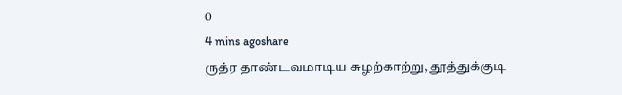0
4 mins agoshare
ருத்ர தாண்டவமாடிய சுழற்காற்று, தூத்துக்குடி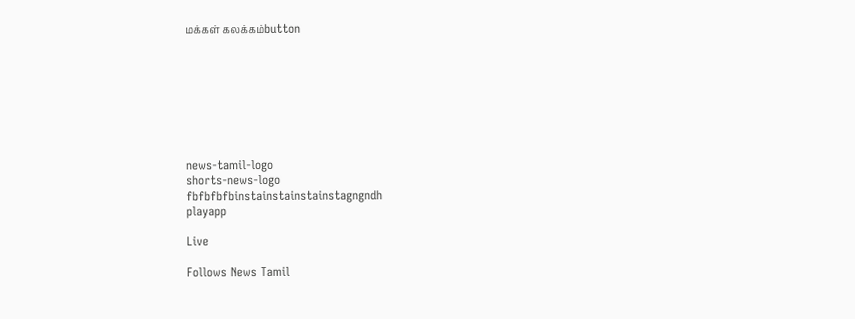மக்கள் கலக்கம்button








news-tamil-logo
shorts-news-logo
fbfbfbfbinstainstainstainstagngndh
playapp

Live

Follows News Tamil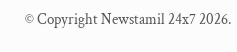© Copyright Newstamil 24x7 2026.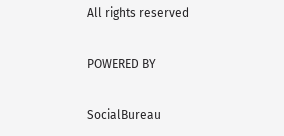All rights reserved

POWERED BY

SocialBureau